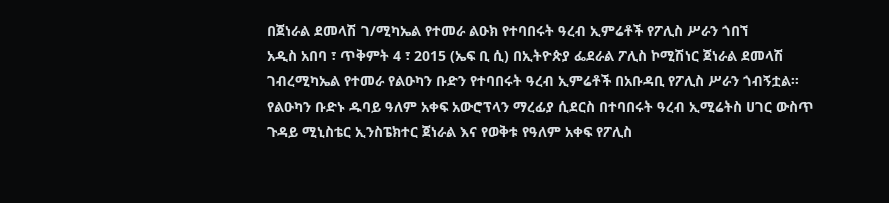በጀነራል ደመላሽ ገ/ሚካኤል የተመራ ልዑክ የተባበሩት ዓረብ ኢምሬቶች የፖሊስ ሥራን ጎበኘ
አዲስ አበባ ፣ ጥቅምት 4 ፣ 2015 (ኤፍ ቢ ሲ) በኢትዮጵያ ፌደራል ፖሊስ ኮሚሽነር ጀነራል ደመላሽ ገብረሚካኤል የተመራ የልዑካን ቡድን የተባበሩት ዓረብ ኢምሬቶች በአቡዳቢ የፖሊስ ሥራን ጎብኝቷል፡፡
የልዑካን ቡድኑ ዱባይ ዓለም አቀፍ አውሮፕላን ማረፊያ ሲደርስ በተባበሩት ዓረብ ኢሚሬትስ ሀገር ውስጥ ጉዳይ ሚኒስቴር ኢንስፔክተር ጀነራል እና የወቅቱ የዓለም አቀፍ የፖሊስ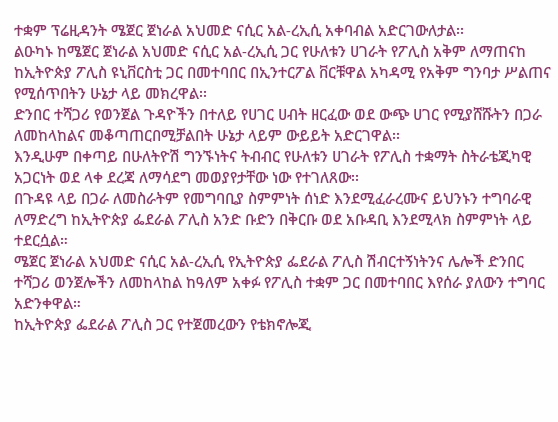ተቋም ፕሬዚዳንት ሜጀር ጀነራል አህመድ ናሲር አል-ረኢሲ አቀባብል አድርገውለታል፡፡
ልዑካኑ ከሜጀር ጀነራል አህመድ ናሲር አል-ረኢሲ ጋር የሁለቱን ሀገራት የፖሊስ አቅም ለማጠናከ ከኢትዮጵያ ፖሊስ ዩኒቨርስቲ ጋር በመተባበር በኢንተርፖል ቨርቹዋል አካዳሚ የአቅም ግንባታ ሥልጠና የሚሰጥበትን ሁኔታ ላይ መክረዋል፡፡
ድንበር ተሻጋሪ የወንጀል ጉዳዮችን በተለይ የሀገር ሀብት ዘርፈው ወደ ውጭ ሀገር የሚያሸሹትን በጋራ ለመከላከልና መቆጣጠርበሚቻልበት ሁኔታ ላይም ውይይት አድርገዋል፡፡
እንዲሁም በቀጣይ በሁለትዮሽ ግንኙነትና ትብብር የሁለቱን ሀገራት የፖሊስ ተቋማት ስትራቴጂካዊ አጋርነት ወደ ላቀ ደረጃ ለማሳደግ መወያየታቸው ነው የተገለጸው፡፡
በጉዳዩ ላይ በጋራ ለመስራትም የመግባቢያ ስምምነት ሰነድ እንደሚፈራረሙና ይህንኑን ተግባራዊ ለማድረግ ከኢትዮጵያ ፌደራል ፖሊስ አንድ ቡድን በቅርቡ ወደ አቡዳቢ እንደሚላክ ስምምነት ላይ ተደርሷል።
ሜጀር ጀነራል አህመድ ናሲር አል-ረኢሲ የኢትዮጵያ ፌደራል ፖሊስ ሽብርተኝነትንና ሌሎች ድንበር ተሻጋሪ ወንጀሎችን ለመከላከል ከዓለም አቀፉ የፖሊስ ተቋም ጋር በመተባበር እየሰራ ያለውን ተግባር አድንቀዋል።
ከኢትዮጵያ ፌደራል ፖሊስ ጋር የተጀመረውን የቴክኖሎጂ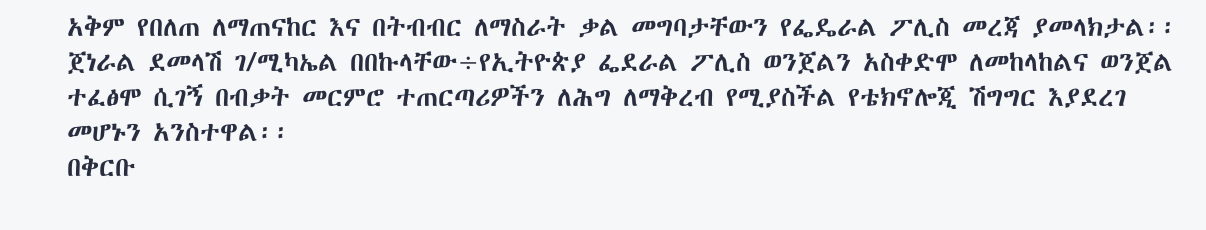አቅም የበለጠ ለማጠናከር እና በትብብር ለማስራት ቃል መግባታቸውን የፌዴራል ፖሊስ መረጃ ያመላክታል፡፡
ጀነራል ደመላሽ ገ/ሚካኤል በበኩላቸው÷የኢትዮጵያ ፌደራል ፖሊስ ወንጀልን አስቀድሞ ለመከላከልና ወንጀል ተፈፅሞ ሲገኝ በብቃት መርምሮ ተጠርጣሪዎችን ለሕግ ለማቅረብ የሚያስችል የቴክኖሎጂ ሽግግር እያደረገ መሆኑን አንስተዋል፡፡
በቅርቡ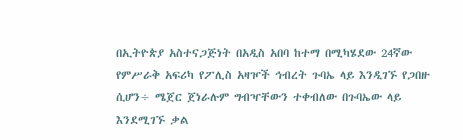በኢትዮጵያ አስተናጋጅነት በአዲስ አበባ ከተማ በሚካሄደው 24ኛው የምሥራቅ አፍሪካ የፖሊስ አዛዦች ኅብረት ጉባኤ ላይ እንዲገኙ የጋበዙ ሲሆን÷ ሜጀር ጀነራሉም ግብዣቸውን ተቀብለው በጉባኤው ላይ እንደሚገኙ ቃል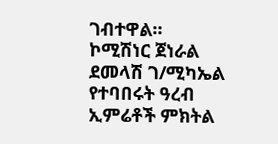ገብተዋል።
ኮሚሽነር ጀነራል ደመላሽ ገ/ሚካኤል የተባበሩት ዓረብ ኢምሬቶች ምክትል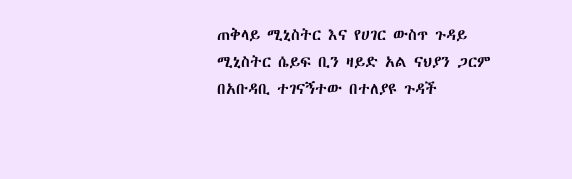ጠቅላይ ሚኒስትር እና የሀገር ውስጥ ጉዳይ ሚኒስትር ሴይፍ ቢን ዛይድ አል ናህያን ጋርም በአቡዳቢ ተገናኝተው በተለያዩ ጉዳች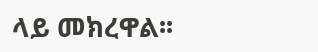ላይ መክረዋል፡፡